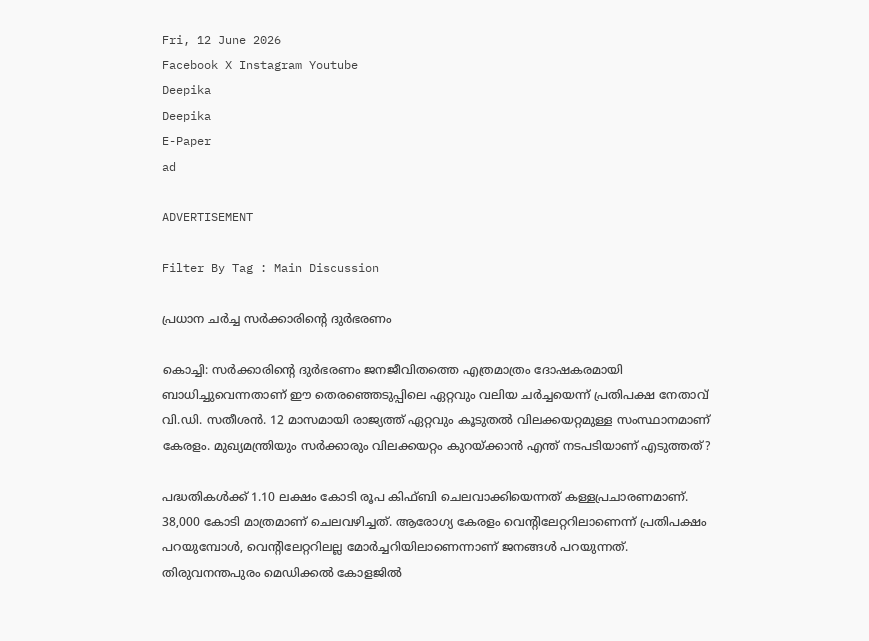Fri, 12 June 2026
Facebook X Instagram Youtube
Deepika
Deepika
E-Paper
ad

ADVERTISEMENT

Filter By Tag : Main Discussion

പ്രധാന ചർച്ച സര്‍ക്കാരിന്‍റെ ദുര്‍ഭരണം

കൊച്ചി: സര്‍ക്കാരിന്‍റെ ദുര്‍ഭരണം ജനജീവിതത്തെ എത്രമാത്രം ദോഷകരമായി ബാധിച്ചുവെന്നതാണ് ഈ തെരഞ്ഞെടുപ്പിലെ ഏറ്റവും വലിയ ചര്‍ച്ചയെന്ന് പ്രതിപക്ഷ നേതാവ് വി.ഡി. സതീശൻ. 12 മാസമായി രാജ്യത്ത് ഏറ്റവും കൂടുതല്‍ വിലക്കയറ്റമുള്ള സംസ്ഥാനമാണ് കേരളം. മുഖ്യമന്ത്രിയും സര്‍ക്കാരും വിലക്കയറ്റം കുറയ്ക്കാന്‍ എന്ത് നടപടിയാണ് എടുത്തത്?

പദ്ധതികൾക്ക് 1.10 ലക്ഷം കോടി രൂപ കിഫ്ബി ചെലവാക്കിയെന്നത് കള്ളപ്രചാരണമാണ്. 38,000 കോടി മാത്രമാണ് ചെലവഴിച്ചത്. ആരോഗ്യ കേരളം വെന്‍റിലേറ്ററിലാണെന്ന് പ്രതിപക്ഷം പറയുമ്പോള്‍, വെന്‍റിലേറ്ററിലല്ല മോര്‍ച്ചറിയിലാണെന്നാണ് ജനങ്ങള്‍ പറയുന്നത്. തിരുവനന്തപുരം മെഡിക്കല്‍ കോളജില്‍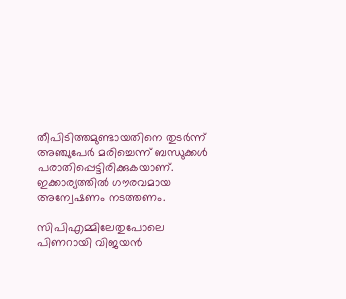തീപിടിത്തമുണ്ടായതിനെ തുടര്‍ന്ന് അഞ്ചുപേര്‍ മരിച്ചെന്ന് ബന്ധുക്കൾ പരാതിപ്പെട്ടിരിക്കുകയാണ്. ഇക്കാര്യത്തില്‍ ഗൗരവമായ അന്വേഷണം നടത്തണം.

സിപിഎമ്മിലേതുപോലെ പിണറായി വിജയന്‍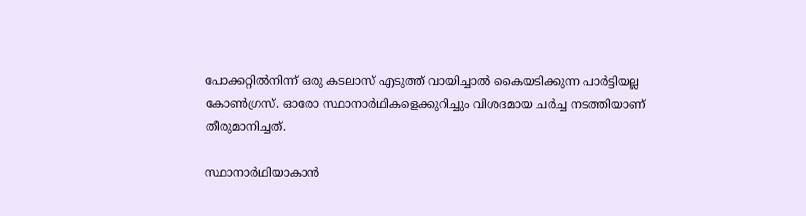പോക്കറ്റില്‍നിന്ന് ഒരു കടലാസ് എടുത്ത് വായിച്ചാല്‍ കൈയടിക്കുന്ന പാര്‍ട്ടിയല്ല കോണ്‍ഗ്രസ്. ഓരോ സ്ഥാനാര്‍ഥികളെക്കുറിച്ചും വിശദമായ ചര്‍ച്ച നടത്തിയാണ് തീരുമാനിച്ചത്.

സ്ഥാനാര്‍ഥിയാകാന്‍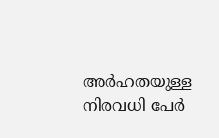അര്‍ഹതയുള്ള നിരവധി പേര്‍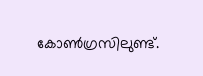കോണ്‍ഗ്രസിലുണ്ട്.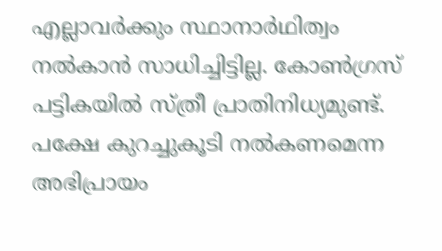എല്ലാവര്‍ക്കും സ്ഥാനാര്‍ഥിത്വം നല്‍കാന്‍ സാധിച്ചിട്ടില്ല. കോണ്‍ഗ്രസ് പട്ടികയില്‍ സ്ത്രീ പ്രാതിനിധ്യമുണ്ട്. പക്ഷേ കുറച്ചുകൂടി നല്‍കണമെന്ന അഭിപ്രായം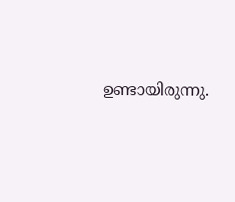ഉണ്ടായിരുന്നു.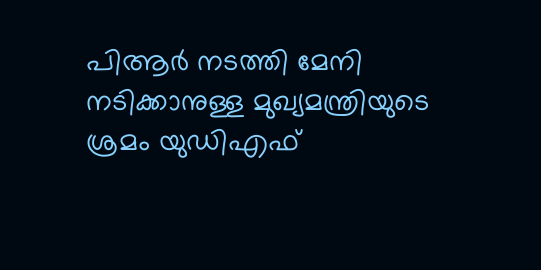പിആര്‍ നടത്തി മേനി നടിക്കാനുള്ള മുഖ്യമന്ത്രിയുടെ ശ്രമം യുഡിഎഫ്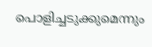പൊളിച്ചടുക്കുമെന്നും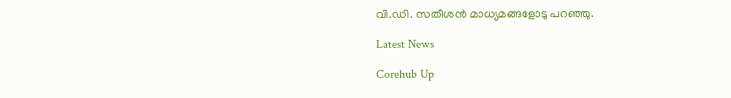വി.ഡി. സതീശൻ മാധ്യമങ്ങളോടു പറഞ്ഞു.

Latest News

Corehub Up